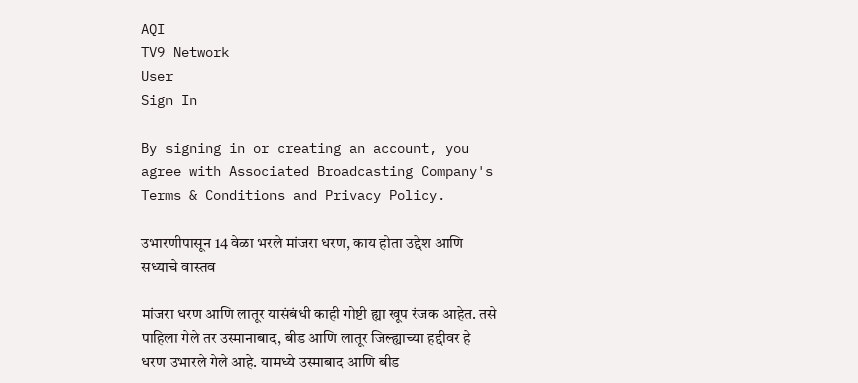AQI
TV9 Network
User
Sign In

By signing in or creating an account, you agree with Associated Broadcasting Company's Terms & Conditions and Privacy Policy.

उभारणीपासून 14 वेळा भरले मांजरा धरण, काय होता उद्देश आणि सध्याचे वास्तव

मांजरा धरण आणि लातूर यासंबंधी काही गोष्टी ह्या खूप रंजक आहेत. तसे पाहिला गेले तर उस्मानाबाद, बीड आणि लातूर जिल्ह्याच्या हद्दीवर हे धरण उभारले गेले आहे. यामध्ये उस्माबाद आणि बीड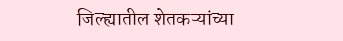जिल्ह्यातील शेतकऱ्यांच्या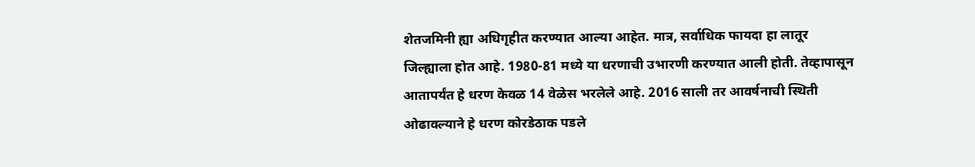शेतजमिनी ह्या अधिगृहीत करण्यात आल्या आहेत. मात्र, सर्वाधिक फायदा हा लातूर जिल्ह्याला होत आहे. 1980-81 मध्ये या धरणाची उभारणी करण्यात आली होती. तेव्हापासून आतापर्यंत हे धरण केवळ 14 वेळेस भरलेले आहे. 2016 साली तर आवर्षनाची स्थिती ओढावल्याने हे धरण कोरडेठाक पडले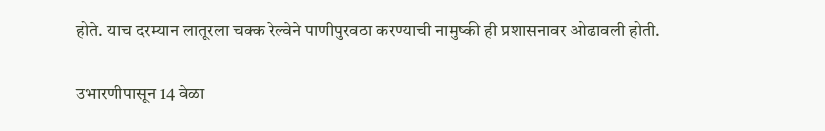होते. याच दरम्यान लातूरला चक्क रेल्वेने पाणीपुरवठा करण्याची नामुष्की ही प्रशासनावर ओढावली होती.

उभारणीपासून 14 वेळा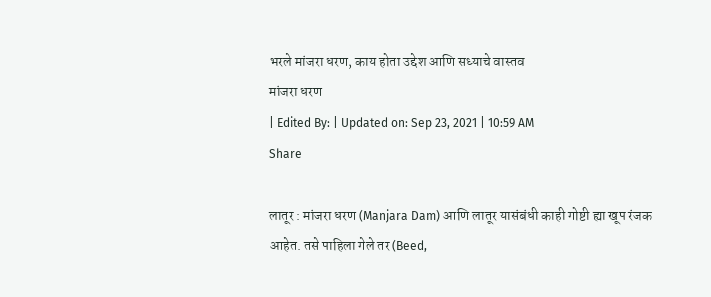भरले मांजरा धरण, काय होता उद्देश आणि सध्याचे वास्तव
मांजरा धरण
| Edited By: | Updated on: Sep 23, 2021 | 10:59 AM
Share

लातूर : मांजरा धरण (Manjara Dam) आणि लातूर यासंबंधी काही गोष्टी ह्या खूप रंजक आहेत. तसे पाहिला गेले तर (Beed,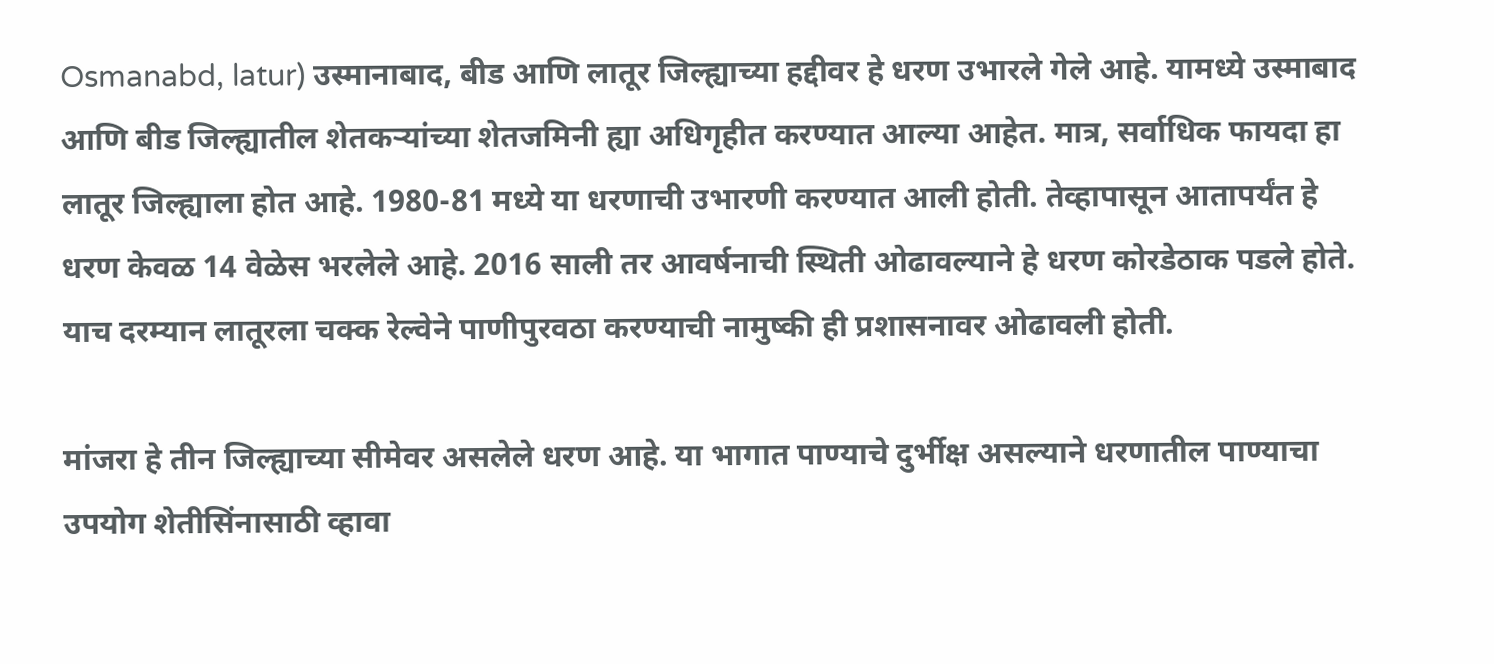Osmanabd, latur) उस्मानाबाद, बीड आणि लातूर जिल्ह्याच्या हद्दीवर हे धरण उभारले गेले आहे. यामध्ये उस्माबाद आणि बीड जिल्ह्यातील शेतकऱ्यांच्या शेतजमिनी ह्या अधिगृहीत करण्यात आल्या आहेत. मात्र, सर्वाधिक फायदा हा लातूर जिल्ह्याला होत आहे. 1980-81 मध्ये या धरणाची उभारणी करण्यात आली होती. तेव्हापासून आतापर्यंत हे धरण केवळ 14 वेळेस भरलेले आहे. 2016 साली तर आवर्षनाची स्थिती ओढावल्याने हे धरण कोरडेठाक पडले होते. याच दरम्यान लातूरला चक्क रेल्वेने पाणीपुरवठा करण्याची नामुष्की ही प्रशासनावर ओढावली होती.

मांजरा हे तीन जिल्ह्याच्या सीमेवर असलेले धरण आहे. या भागात पाण्याचे दुर्भीक्ष असल्याने धरणातील पाण्याचा उपयोग शेतीसिंनासाठी व्हावा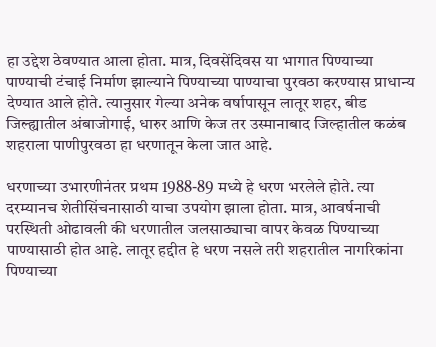हा उद्देश ठेवण्यात आला होता. मात्र, दिवसेंदिवस या भागात पिण्याच्या पाण्याची टंचाई निर्माण झाल्याने पिण्याच्या पाण्याचा पुरवठा करण्यास प्राधान्य देण्यात आले होते. त्यानुसार गेल्या अनेक वर्षापासून लातूर शहर, बीड जिल्ह्यातील अंबाजोगाई, धारुर आणि केज तर उस्मानाबाद जिल्हातील कळंब शहराला पाणीपुरवठा हा धरणातून केला जात आहे.

धरणाच्या उभारणीनंतर प्रथम 1988-89 मध्ये हे धरण भरलेले होते. त्या दरम्यानच शेतीसिंचनासाठी याचा उपयोग झाला होता. मात्र, आवर्षनाची परस्थिती ओढावली की धरणातील जलसाठ्याचा वापर केवळ पिण्याच्या पाण्यासाठी होत आहे. लातूर हद्दीत हे धरण नसले तरी शहरातील नागरिकांना पिण्याच्या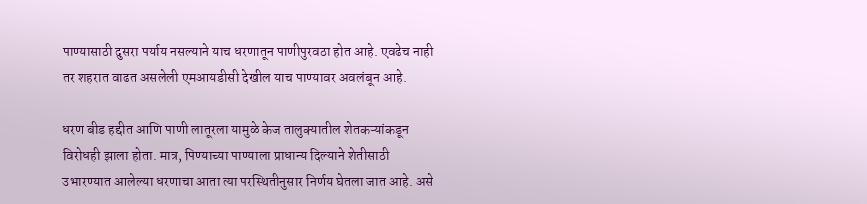पाण्यासाठी दुसरा पर्याय नसल्याने याच धरणातून पाणीपुरवठा होत आहे. एवढेच नाही तर शहरात वाढत असलेली एमआयडीसी देखील याच पाण्यावर अवलंबून आहे.

धरण बीड हद्दीत आणि पाणी लातूरला यामुळे केज तालुक्यातील शेतकऱ्यांकडून विरोधही झाला होता. मात्र, पिण्याच्या पाण्याला प्राधान्य दिल्याने शेतीसाठी उभारण्यात आलेल्या धरणाचा आता त्या परस्थितीनुसार निर्णय घेतला जात आहे. असे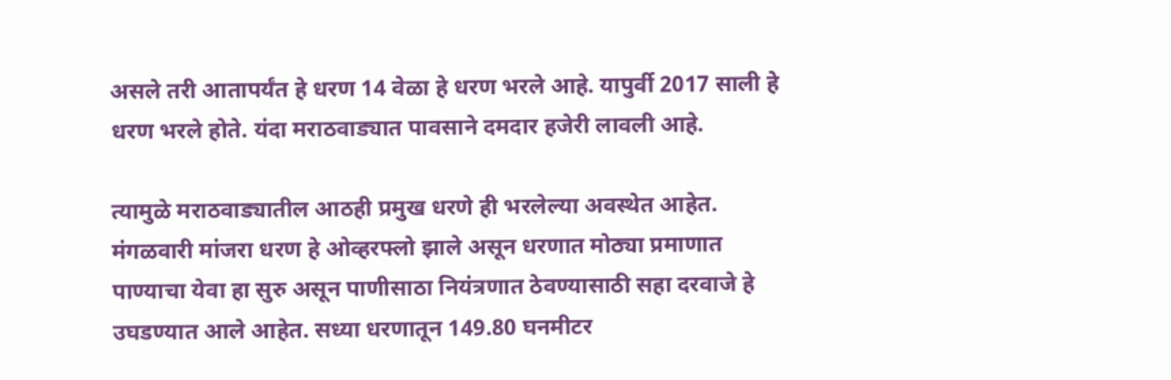असले तरी आतापर्यंत हे धरण 14 वेळा हे धरण भरले आहे. यापुर्वी 2017 साली हे धरण भरले होते. यंदा मराठवाड्यात पावसाने दमदार हजेरी लावली आहे.

त्यामुळे मराठवाड्यातील आठही प्रमुख धरणे ही भरलेल्या अवस्थेत आहेत. मंगळवारी मांजरा धरण हे ओव्हरफ्लो झाले असून धरणात मोठ्या प्रमाणात पाण्याचा येवा हा सुरु असून पाणीसाठा नियंत्रणात ठेवण्यासाठी सहा दरवाजे हे उघडण्यात आले आहेत. सध्या धरणातून 149.80 घनमीटर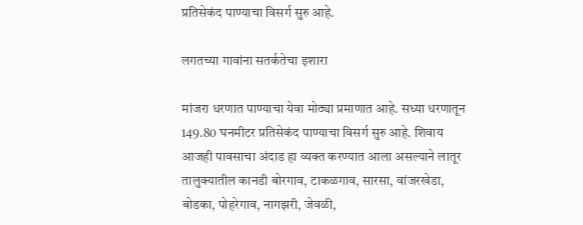प्रतिसेकंद पाण्याचा विसर्ग सुरु आहे.

लगतच्या गावांना सतर्कतेचा इशारा

मांजरा धरणात पाण्याचा येवा मोठ्या प्रमाणात आहे. सध्या धरणातून 149.80 घनमीटर प्रतिसेकंद पाण्याचा विसर्ग सुरु आहे. शिवाय आजही पावसाचा अंदाड हा व्यक्त करण्यात आला असल्याने लातूर तालुक्यातील कानडी बोरगाव, टाकळगाव, सारसा, वांजरखेडा, बोडका, पोहरेगाव, नागझरी, जेवळी,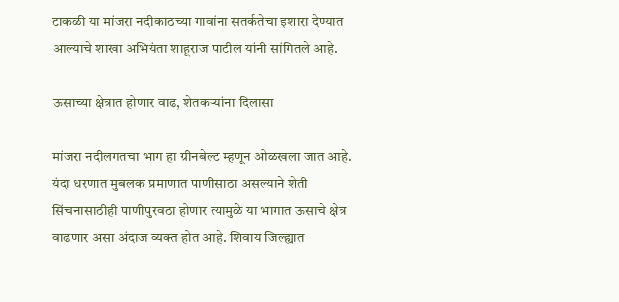टाकळी या मांजरा नदीकाठच्या गावांना सतर्कतेचा इशारा देण्यात आल्याचे शाखा अभियंता शाहूराज पाटील यांनी सांगितले आहे.

ऊसाच्या क्षेत्रात होणार वाढ, शेतकऱ्यांना दिलासा

मांजरा नदीलगतचा भाग हा ग्रीनबेल्ट म्हणून ओळखला जात आहे. यंदा धरणात मुबलक प्रमाणात पाणीसाठा असल्याने शेती सिंचनासाठीही पाणीपुरवठा होणार त्यामुळे या भागात ऊसाचे क्षेत्र वाढणार असा अंदाज व्यक्त होत आहे. शिवाय जिल्ह्यात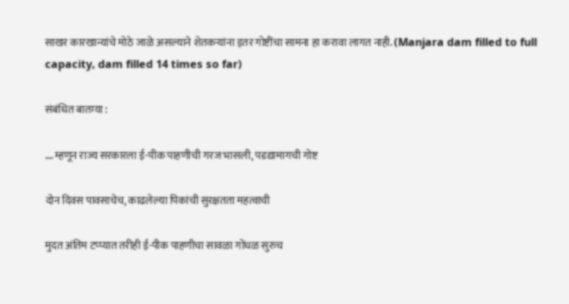साखर कारखान्यांचे मोठे जाळे असल्याने शेतकऱ्यांना इतर गोष्टींचा सामना हा करावा लागत नाही. (Manjara dam filled to full capacity, dam filled 14 times so far)

संबंधित बातम्या :

….म्हणून राज्य सरकारला ई-पीक पाहणीची गरज भासली, पडद्यामागची गोष्ट

दोन दिवस पावसाचेच, काढलेल्या पिकांची सुरक्षतता महत्वाची

मुदत अंतिम टप्प्यात तरीही ई-पीक पाहणीचा सावळा गोंधळ सुरुच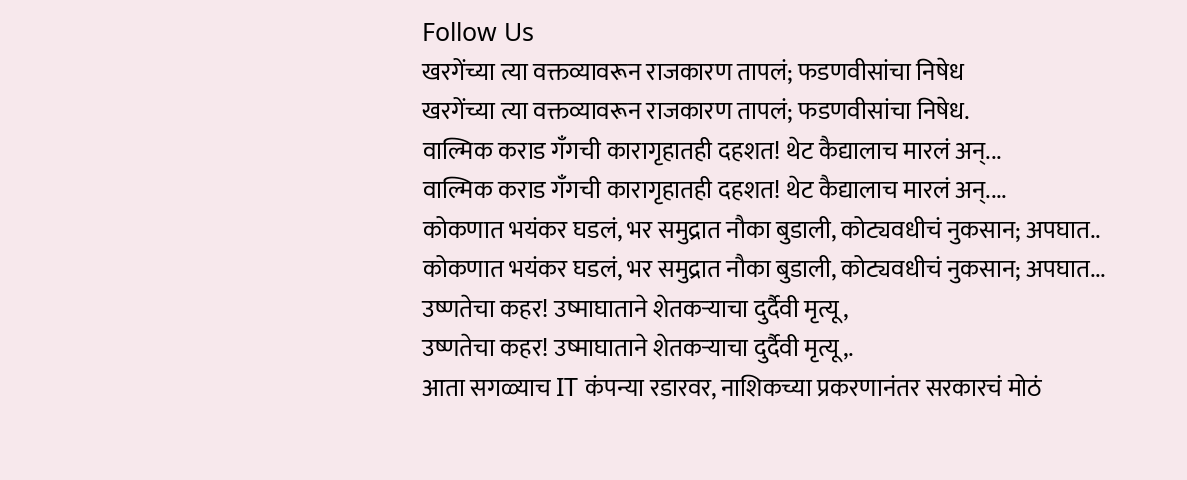Follow Us
खरगेंच्या त्या वक्तव्यावरून राजकारण तापलं; फडणवीसांचा निषेध
खरगेंच्या त्या वक्तव्यावरून राजकारण तापलं; फडणवीसांचा निषेध.
वाल्मिक कराड गँगची कारागृहातही दहशत! थेट कैद्यालाच मारलं अन्...
वाल्मिक कराड गँगची कारागृहातही दहशत! थेट कैद्यालाच मारलं अन्....
कोकणात भयंकर घडलं, भर समुद्रात नौका बुडाली, कोट्यवधीचं नुकसान; अपघात..
कोकणात भयंकर घडलं, भर समुद्रात नौका बुडाली, कोट्यवधीचं नुकसान; अपघात...
उष्णतेचा कहर! उष्माघाताने शेतकऱ्याचा दुर्दैवी मृत्यू,
उष्णतेचा कहर! उष्माघाताने शेतकऱ्याचा दुर्दैवी मृत्यू,.
आता सगळ्याच IT कंपन्या रडारवर, नाशिकच्या प्रकरणानंतर सरकारचं मोठं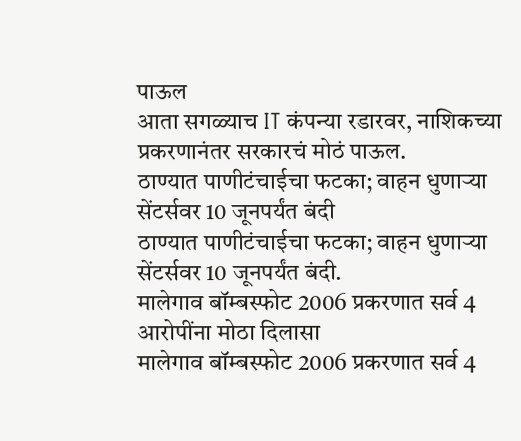पाऊल
आता सगळ्याच IT कंपन्या रडारवर, नाशिकच्या प्रकरणानंतर सरकारचं मोठं पाऊल.
ठाण्यात पाणीटंचाईचा फटका; वाहन धुणाऱ्या सेंटर्सवर 10 जूनपर्यंत बंदी
ठाण्यात पाणीटंचाईचा फटका; वाहन धुणाऱ्या सेंटर्सवर 10 जूनपर्यंत बंदी.
मालेगाव बॉम्बस्फोट 2006 प्रकरणात सर्व 4 आरोपींना मोठा दिलासा
मालेगाव बॉम्बस्फोट 2006 प्रकरणात सर्व 4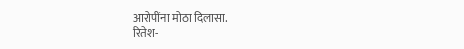आरोपींना मोठा दिलासा.
रितेश-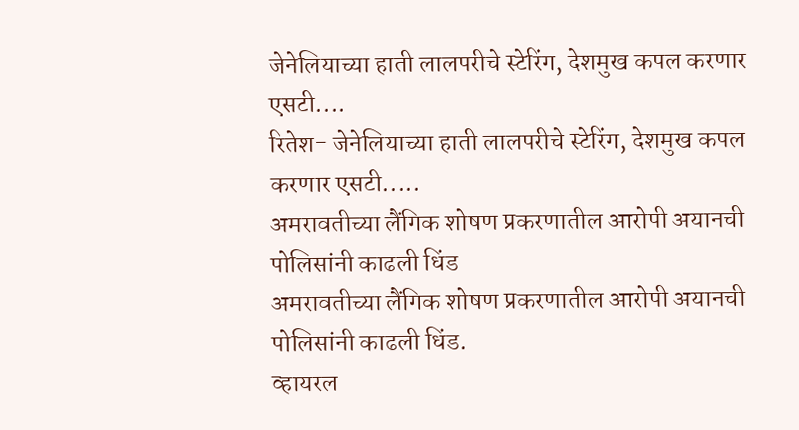जेनेलियाच्या हाती लालपरीचे स्टेरिंग, देशमुख कपल करणार एसटी....
रितेश- जेनेलियाच्या हाती लालपरीचे स्टेरिंग, देशमुख कपल करणार एसटी.....
अमरावतीच्या लैंगिक शोषण प्रकरणातील आरोपी अयानची पोलिसांनी काढली धिंड
अमरावतीच्या लैंगिक शोषण प्रकरणातील आरोपी अयानची पोलिसांनी काढली धिंड.
व्हायरल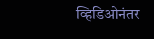व्हिडिओनंतर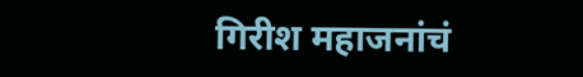गिरीश महाजनांचं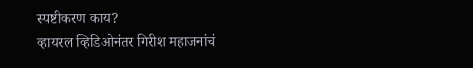स्पष्टीकरण काय?
व्हायरल व्हिडिओनंतर गिरीश महाजनांचं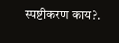स्पष्टीकरण काय?.